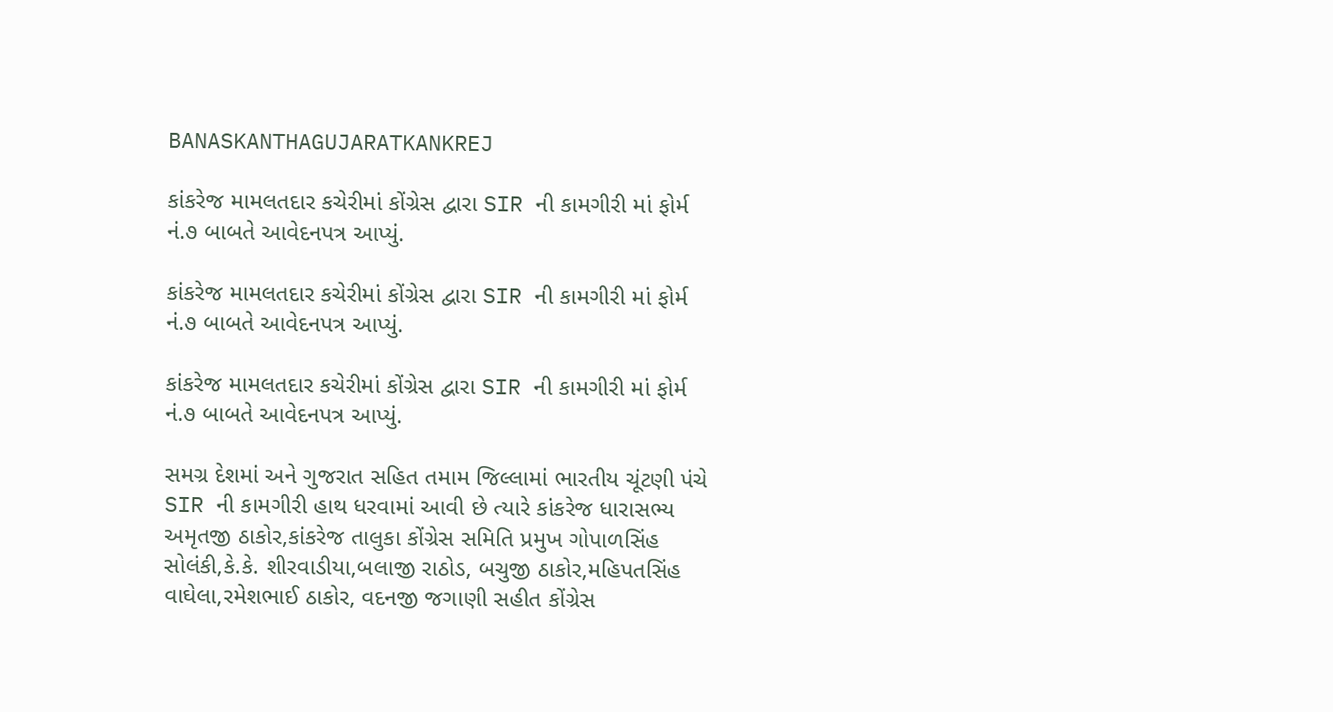BANASKANTHAGUJARATKANKREJ

કાંકરેજ મામલતદાર કચેરીમાં કોંગ્રેસ દ્વારા SIR ની કામગીરી માં ફોર્મ નં.૭ બાબતે આવેદનપત્ર આપ્યું.

કાંકરેજ મામલતદાર કચેરીમાં કોંગ્રેસ દ્વારા SIR ની કામગીરી માં ફોર્મ નં.૭ બાબતે આવેદનપત્ર આપ્યું.

કાંકરેજ મામલતદાર કચેરીમાં કોંગ્રેસ દ્વારા SIR ની કામગીરી માં ફોર્મ નં.૭ બાબતે આવેદનપત્ર આપ્યું.

સમગ્ર દેશમાં અને ગુજરાત સહિત તમામ જિલ્લામાં ભારતીય ચૂંટણી પંચે SIR ની કામગીરી હાથ ધરવામાં આવી છે ત્યારે કાંકરેજ ધારાસભ્ય અમૃતજી ઠાકોર,કાંકરેજ તાલુકા કોંગ્રેસ સમિતિ પ્રમુખ ગોપાળસિંહ સોલંકી,કે.કે. શીરવાડીયા,બલાજી રાઠોડ, બચુજી ઠાકોર,મહિપતસિંહ વાઘેલા,રમેશભાઈ ઠાકોર, વદનજી જગાણી સહીત કોંગ્રેસ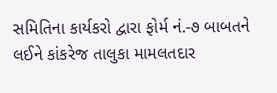સમિતિના કાર્યકરો દ્વારા ફોર્મ નં.-૭ બાબતને લઈને કાંકરેજ તાલુકા મામલતદાર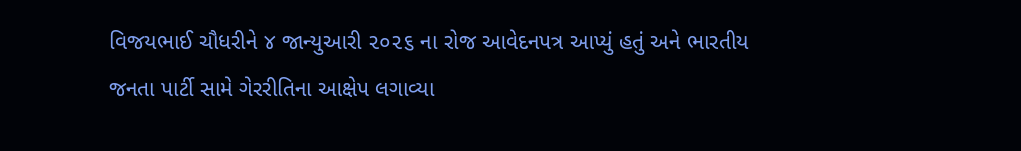વિજયભાઈ ચૌધરીને ૪ જાન્યુઆરી ૨૦૨૬ ના રોજ આવેદનપત્ર આપ્યું હતું અને ભારતીય જનતા પાર્ટી સામે ગેરરીતિના આક્ષેપ લગાવ્યા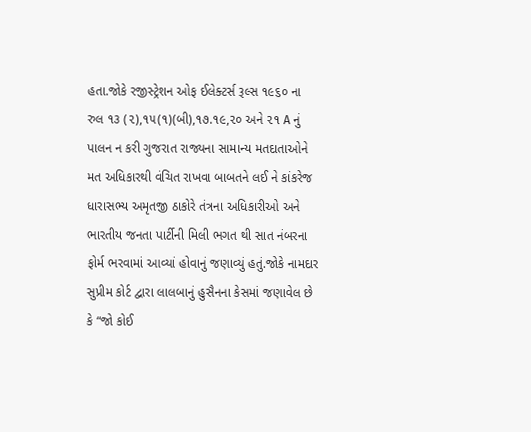હતા.જોકે રજીસ્ટ્રેશન ઓફ ઈલેક્ટર્સ રૂલ્સ ૧૯૬૦ ના રુલ ૧૩ (૨),૧૫(૧)(બી),૧૭.૧૯,૨૦ અને ૨૧ A નું પાલન ન કરી ગુજરાત રાજ્યના સામાન્ય મતદાતાઓને મત અધિકારથી વંચિત રાખવા બાબતને લઈ ને કાંકરેજ ધારાસભ્ય અમૃતજી ઠાકોરે તંત્રના અધિકારીઓ અને ભારતીય જનતા પાર્ટીની મિલી ભગત થી સાત નંબરના ફોર્મ ભરવામાં આવ્યાં હોવાનું જણાવ્યું હતું.જોકે નામદાર સુપ્રીમ કોર્ટ દ્વારા લાલબાનું હુસૈનના કેસમાં જણાવેલ છે કે “જો કોઈ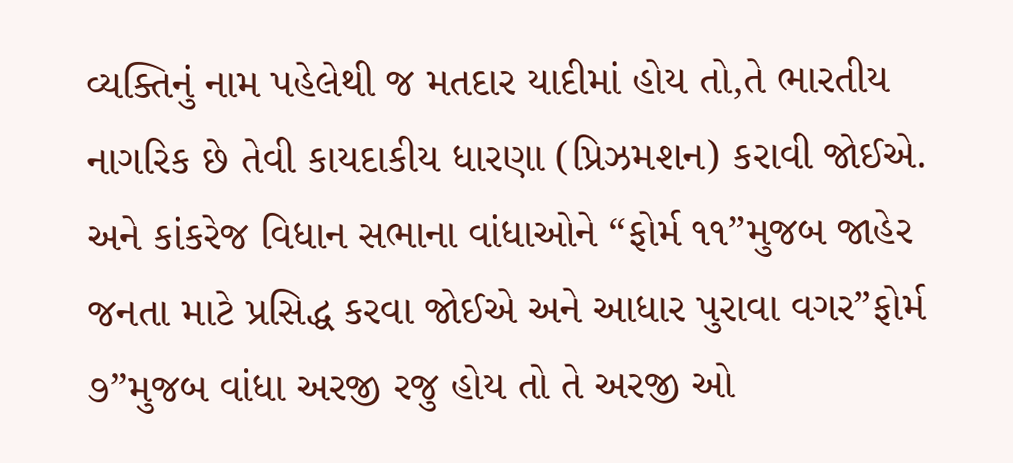વ્યક્તિનું નામ પહેલેથી જ મતદાર યાદીમાં હોય તો,તે ભારતીય નાગરિક છે તેવી કાયદાકીય ધારણા (પ્રિઝમશન) કરાવી જોઈએ. અને કાંકરેજ વિધાન સભાના વાંધાઓને “ફોર્મ ૧૧”મુજબ જાહેર જનતા માટે પ્રસિદ્ધ કરવા જોઈએ અને આધાર પુરાવા વગર”ફોર્મ ૭”મુજબ વાંધા અરજી રજુ હોય તો તે અરજી ઓ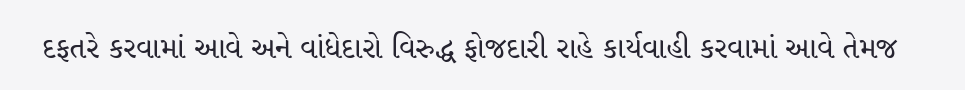દફતરે કરવામાં આવે અને વાંધેદારો વિરુદ્ધ ફોજદારી રાહે કાર્યવાહી કરવામાં આવે તેમજ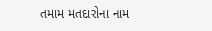તમામ મતદારોના નામ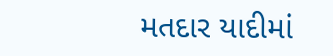મતદાર યાદીમાં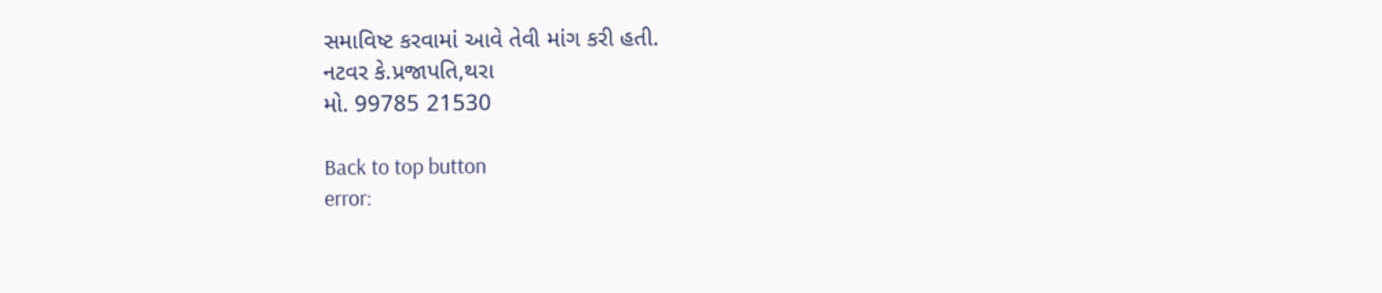સમાવિષ્ટ કરવામાં આવે તેવી માંગ કરી હતી.
નટવર કે.પ્રજાપતિ,થરા
મો. 99785 21530

Back to top button
error: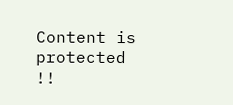Content is protected !!